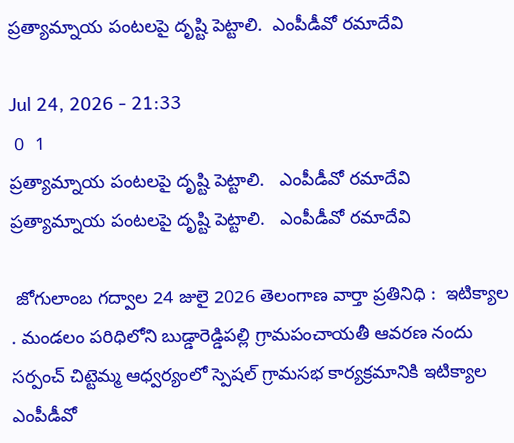ప్రత్యామ్నాయ పంటలపై దృష్టి పెట్టాలి.  ఎంపీడీవో రమాదేవి

Jul 24, 2026 - 21:33
 0  1
ప్రత్యామ్నాయ పంటలపై దృష్టి పెట్టాలి.   ఎంపీడీవో రమాదేవి
ప్రత్యామ్నాయ పంటలపై దృష్టి పెట్టాలి.   ఎంపీడీవో రమాదేవి

 జోగులాంబ గద్వాల 24 జులై 2026 తెలంగాణ వార్తా ప్రతినిధి :  ఇటిక్యాల . మండలం పరిధిలోని బుడ్డారెడ్డిపల్లి గ్రామపంచాయతీ ఆవరణ నందు సర్పంచ్ చిట్టెమ్మ ఆధ్వర్యంలో స్పెషల్ గ్రామసభ కార్యక్రమానికి ఇటిక్యాల  ఎంపీడీవో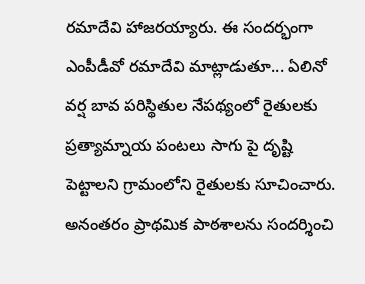రమాదేవి హాజరయ్యారు. ఈ సందర్భంగా ఎంపీడీవో రమాదేవి మాట్లాడుతూ... ఏలినో  వర్ష బావ పరిస్థితుల నేపథ్యంలో రైతులకు ప్రత్యామ్నాయ పంటలు సాగు పై దృష్టి పెట్టాలని గ్రామంలోని రైతులకు సూచించారు. అనంతరం ప్రాథమిక పాఠశాలను సందర్శించి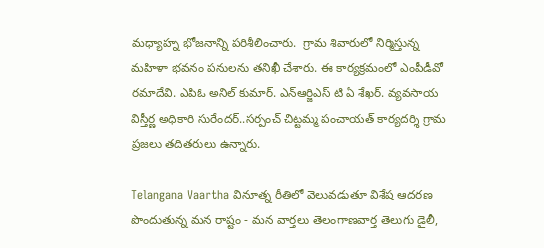మధ్యాహ్న భోజనాన్ని పరిశీలించారు.  గ్రామ శివారులో నిర్మిస్తున్న మహిళా భవనం పనులను తనిఖీ చేశారు. ఈ కార్యక్రమంలో ఎంపీడీవో రమాదేవి. ఎపిఓ అనిల్ కుమార్. ఎన్ఆర్జిఎస్ టి ఏ శేఖర్. వ్యవసాయ విస్తీర్ణ అధికారి సురేందర్..సర్పంచ్ చిట్టమ్మ పంచాయత్ కార్యదర్శి గ్రామ ప్రజలు తదితరులు ఉన్నారు.

Telangana Vaartha వినూత్న రీతిలో వెలువడుతూ విశేష ఆదరణ పొందుతున్న మన రాష్టం - మన వార్తలు తెలంగాణవార్త తెలుగు డైలీ,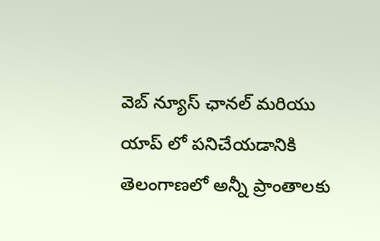వెబ్ న్యూస్ ఛానల్ మరియు యాప్ లో పనిచేయడానికి తెలంగాణలో అన్నీ ప్రాంతాలకు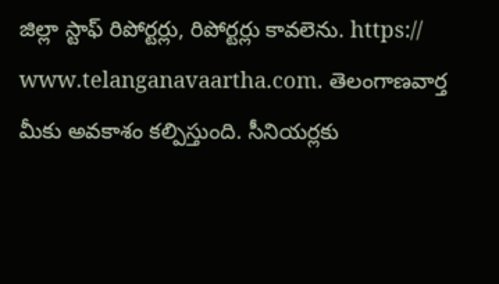జిల్లా స్టాఫ్ రిపోర్టర్లు, రిపోర్టర్లు కావలెను. https:// www.telanganavaartha.com. తెలంగాణవార్త మీకు అవకాశం కల్పిస్తుంది. సీనియర్లకు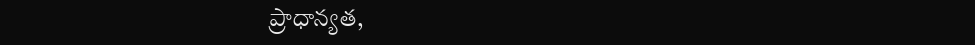ప్రాధాన్యత,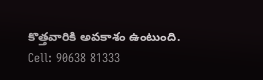కొత్తవారికి అవకాశం ఉంటుంది. Cell: 90638 81333